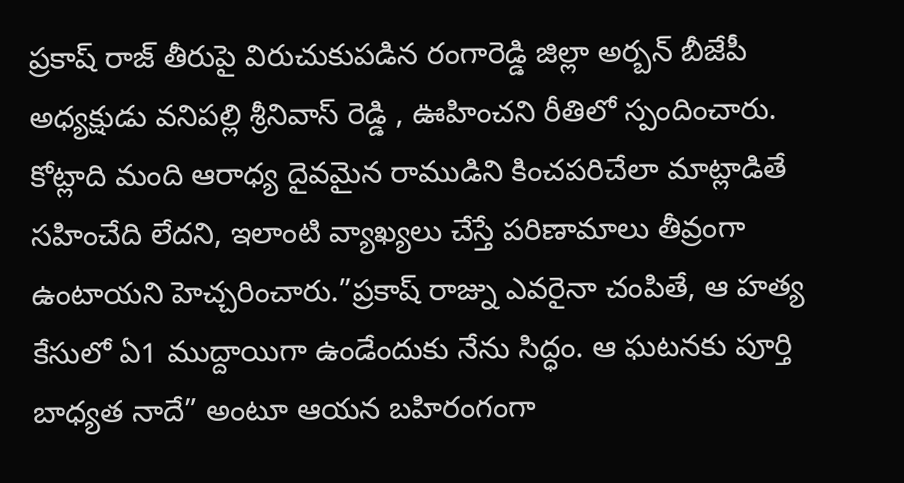ప్రకాష్ రాజ్ తీరుపై విరుచుకుపడిన రంగారెడ్డి జిల్లా అర్బన్ బీజేపీ అధ్యక్షుడు వనిపల్లి శ్రీనివాస్ రెడ్డి , ఊహించని రీతిలో స్పందించారు. కోట్లాది మంది ఆరాధ్య దైవమైన రాముడిని కించపరిచేలా మాట్లాడితే సహించేది లేదని, ఇలాంటి వ్యాఖ్యలు చేస్తే పరిణామాలు తీవ్రంగా ఉంటాయని హెచ్చరించారు.”ప్రకాష్ రాజ్ను ఎవరైనా చంపితే, ఆ హత్య కేసులో ఏ1 ముద్దాయిగా ఉండేందుకు నేను సిద్ధం. ఆ ఘటనకు పూర్తి బాధ్యత నాదే” అంటూ ఆయన బహిరంగంగా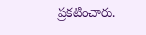ప్రకటించారు.